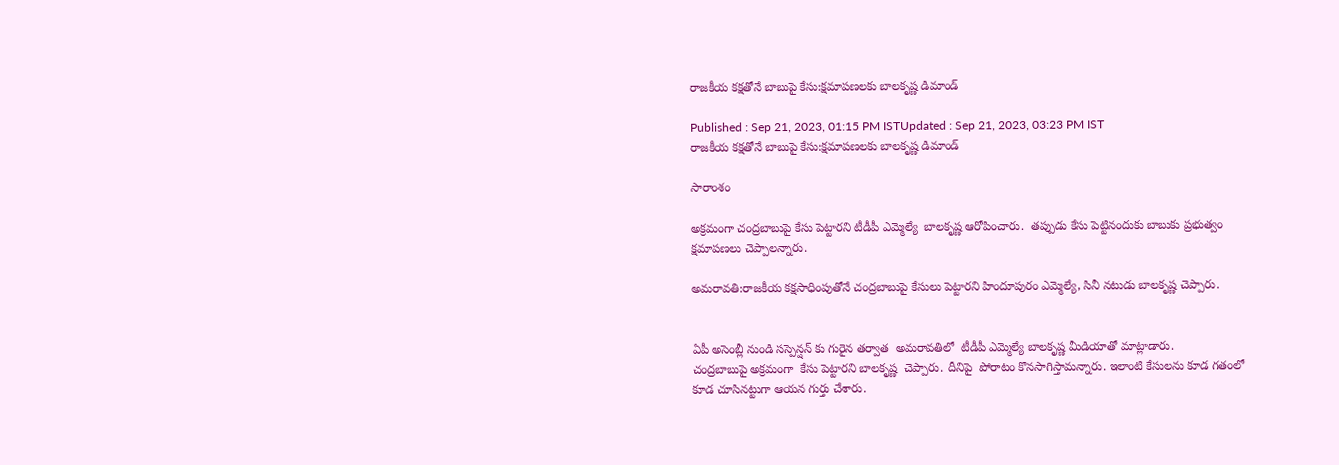రాజకీయ కక్షతోనే బాబుపై కేసు:క్షమాపణలకు బాలకృష్ణ డిమాండ్

Published : Sep 21, 2023, 01:15 PM ISTUpdated : Sep 21, 2023, 03:23 PM IST
రాజకీయ కక్షతోనే బాబుపై కేసు:క్షమాపణలకు బాలకృష్ణ డిమాండ్

సారాంశం

అక్రమంగా చంద్రబాబుపై కేసు పెట్టారని టీడీపీ ఎమ్మెల్యే  బాలకృష్ణ ఆరోపించారు.  తప్పుడు కేసు పెట్టినందుకు బాబుకు ప్రభుత్వం క్షమాపణలు చెప్పాలన్నారు.

అమరావతి:రాజకీయ కక్షసాధింపుతోనే చంద్రబాబుపై కేసులు పెట్టారని హిందూపురం ఎమ్మెల్యే, సినీ నటుడు బాలకృష్ణ చెప్పారు.


ఏపీ అసెంబ్లీ నుండి సస్పెన్షన్ కు గురైన తర్వాత  అమరావతిలో  టీడీపీ ఎమ్మెల్యే బాలకృష్ణ మీడియాతో మాట్లాడారు.
చంద్రబాబుపై అక్రమంగా  కేసు పెట్టారని బాలకృష్ణ  చెప్పారు. దీనిపై  పోరాటం కొనసాగిస్తామన్నారు. ఇలాంటి కేసులను కూడ గతంలో కూడ చూసినట్టుగా ఆయన గుర్తు చేశారు.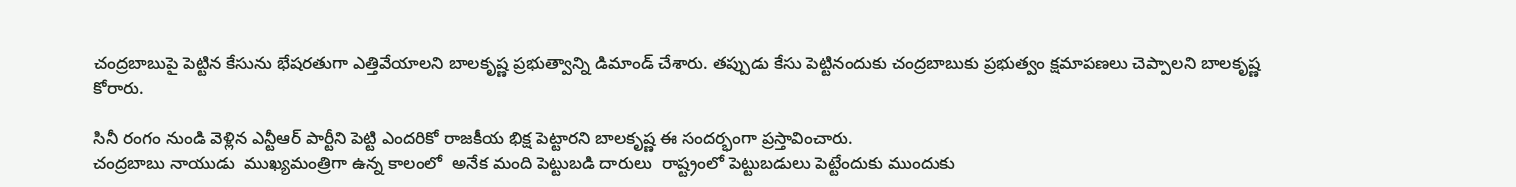చంద్రబాబుపై పెట్టిన కేసును భేషరతుగా ఎత్తివేయాలని బాలకృష్ణ ప్రభుత్వాన్ని డిమాండ్ చేశారు. తప్పుడు కేసు పెట్టినందుకు చంద్రబాబుకు ప్రభుత్వం క్షమాపణలు చెప్పాలని బాలకృష్ణ కోరారు.

సినీ రంగం నుండి వెళ్లిన ఎన్టీఆర్ పార్టీని పెట్టి ఎందరికో రాజకీయ భిక్ష పెట్టారని బాలకృష్ణ ఈ సందర్భంగా ప్రస్తావించారు.
చంద్రబాబు నాయుడు  ముఖ్యమంత్రిగా ఉన్న కాలంలో  అనేక మంది పెట్టుబడి దారులు  రాష్ట్రంలో పెట్టుబడులు పెట్టేందుకు ముందుకు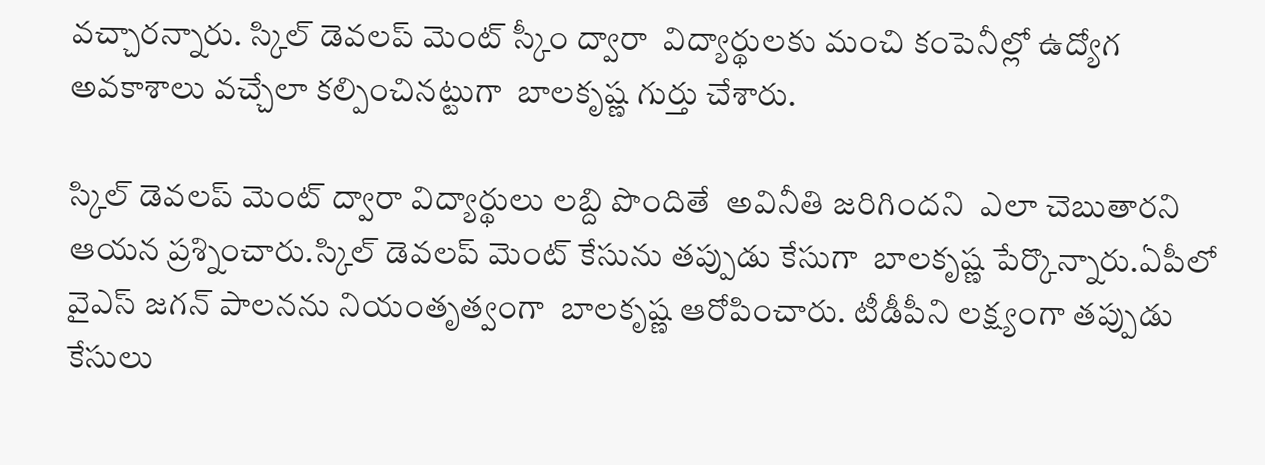వచ్చారన్నారు. స్కిల్ డెవలప్ మెంట్ స్కీం ద్వారా  విద్యార్థులకు మంచి కంపెనీల్లో ఉద్యోగ అవకాశాలు వచ్చేలా కల్పించినట్టుగా  బాలకృష్ణ గుర్తు చేశారు.

స్కిల్ డెవలప్ మెంట్ ద్వారా విద్యార్థులు లబ్ది పొందితే  అవినీతి జరిగిందని  ఎలా చెబుతారని ఆయన ప్రశ్నించారు.స్కిల్ డెవలప్ మెంట్ కేసును తప్పుడు కేసుగా  బాలకృష్ణ పేర్కొన్నారు.ఏపీలో వైఎస్ జగన్ పాలనను నియంతృత్వంగా  బాలకృష్ణ ఆరోపించారు. టీడీపీని లక్ష్యంగా తప్పుడు కేసులు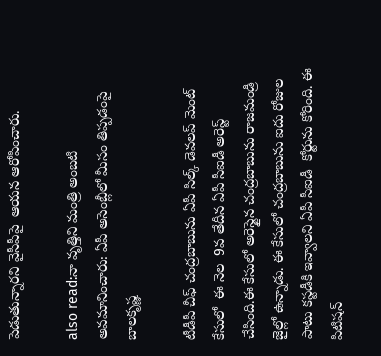పెడుతున్నారని వైసీపీపై  ఆయన ఆరోపించారు.

also read:నా వృత్తిని మంత్రి అంబటి అవమానించారు: ఏపీ అసెంబ్లీలో మీసం తిప్పడంపై బాలకృష్ణ

టీడీపీ చీఫ్ చంద్రబాబును ఏపీ సిల్క్ డెవలప్ మెంట్ కేసులో  ఈ నెల  9వ తేదీన ఏపీ సీఐడీ అరెస్ట్ చేసింది.ఈ కేసులో అరెస్టైన చంద్రబాబును రాజమండ్రి జైల్లో ఉన్నాడు. ఈ కేసులో చంద్రబాబును ఐదు రోజుల పాటు కస్టడీకి ఇవ్వాలని ఏపీ సీఐడీ  కోర్టును కోరింది. ఈ  పిటిషన్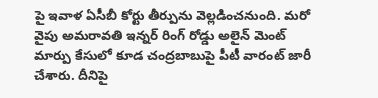పై ఇవాళ ఏసీబీ కోర్టు తీర్పును వెల్లడించనుంది. మరో వైపు అమరావతి ఇన్నర్ రింగ్ రోడ్డు అలైన్ మెంట్ మార్పు కేసులో కూడ చంద్రబాబుపై పీటీ వారంట్ జారీ చేశారు. దీనిపై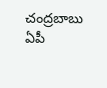చంద్రబాబు ఏపీ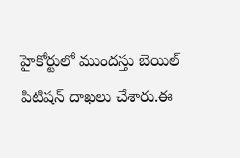హైకోర్టులో ముందస్తు బెయిల్ పిటిషన్ దాఖలు చేశారు.ఈ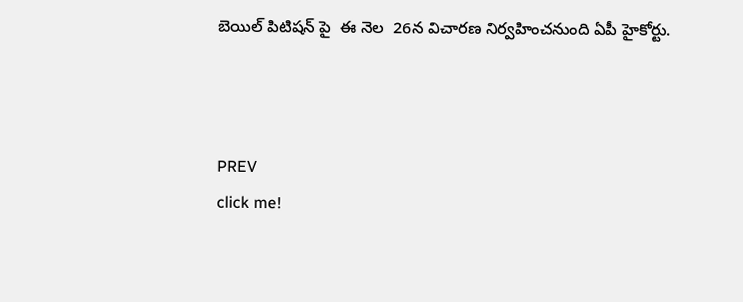బెయిల్ పిటిషన్ పై  ఈ నెల  26న విచారణ నిర్వహించనుంది ఏపీ హైకోర్టు.



PREV
click me!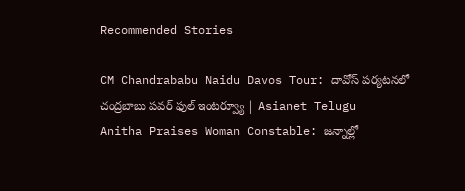Recommended Stories

CM Chandrababu Naidu Davos Tour: దావోస్‌ పర్యటనలో చంద్రబాబు పవర్ ఫుల్ ఇంటర్వ్యూ | Asianet Telugu
Anitha Praises Woman Constable: జన్నాల్లో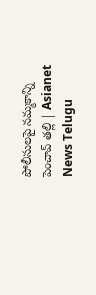పోలీసులపై నమ్మకాన్ని పెంచావ్ తల్లి | Asianet News Telugu